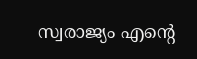സ്വരാജ്യം എൻ്റെ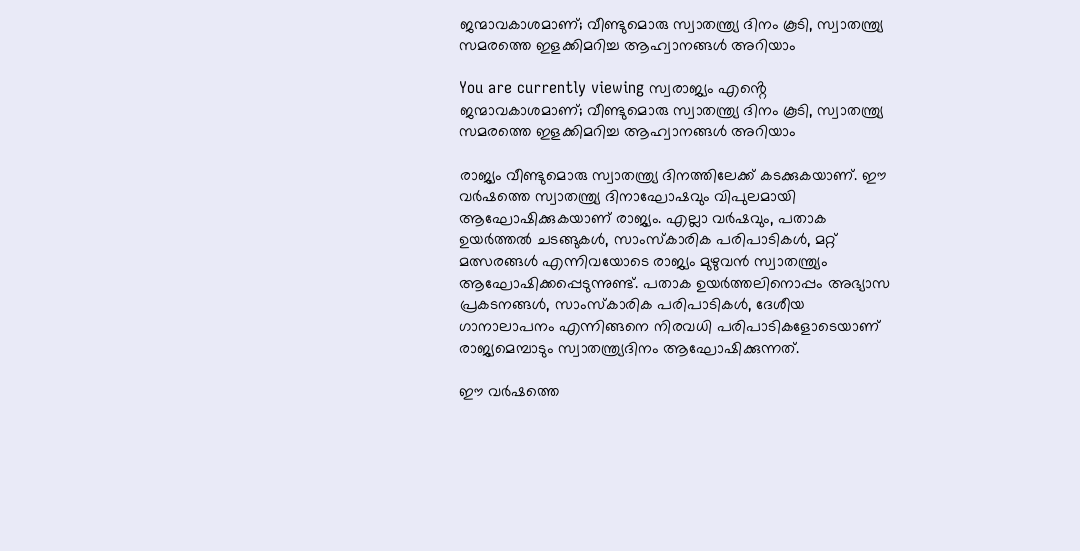ജന്മാവകാശമാണ്; വീണ്ടുമൊരു സ്വാതന്ത്ര്യ ദിനം കൂടി, സ്വാതന്ത്ര്യ സമരത്തെ ഇളക്കിമറിച്ച ആഹ്വാനങ്ങള്‍ അറിയാം

You are currently viewing സ്വരാജ്യം എൻ്റെ ജന്മാവകാശമാണ്; വീണ്ടുമൊരു സ്വാതന്ത്ര്യ ദിനം കൂടി, സ്വാതന്ത്ര്യ സമരത്തെ ഇളക്കിമറിച്ച ആഹ്വാനങ്ങള്‍ അറിയാം

രാജ്യം വീണ്ടുമൊരു സ്വാതന്ത്ര്യ ദിനത്തിലേക്ക് കടക്കുകയാണ്. ഈ വര്‍ഷത്തെ സ്വാതന്ത്ര്യ ദിനാഘോഷവും വിപുലമായി ആഘോഷിക്കുകയാണ് രാജ്യം. എല്ലാ വര്‍ഷവും, പതാക ഉയര്‍ത്തല്‍ ചടങ്ങുകള്‍, സാംസ്‌കാരിക പരിപാടികള്‍, മറ്റ് മത്സരങ്ങള്‍ എന്നിവയോടെ രാജ്യം മുഴുവന്‍ സ്വാതന്ത്ര്യം ആഘോഷിക്കപ്പെടുന്നുണ്ട്. പതാക ഉയര്‍ത്തലിനൊപ്പം അഭ്യാസ പ്രകടനങ്ങള്‍, സാംസ്‌കാരിക പരിപാടികള്‍, ദേശീയ ഗാനാലാപനം എന്നിങ്ങനെ നിരവധി പരിപാടികളോടെയാണ് രാജ്യമെമ്പാടും സ്വാതന്ത്ര്യദിനം ആഘോഷിക്കുന്നത്.

ഈ വര്‍ഷത്തെ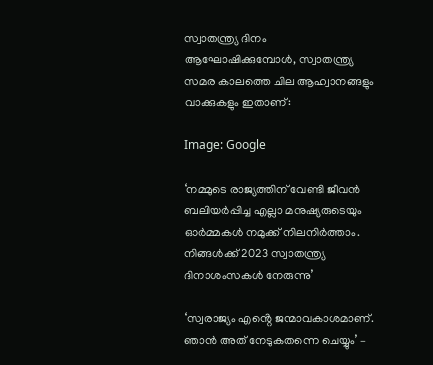സ്വാതന്ത്ര്യ ദിനം ആഘോഷിക്കുമ്പോള്‍, സ്വാതന്ത്ര്യ സമര കാലത്തെ ചില ആഹ്വാനങ്ങളും വാക്കുകളും ഇതാണ്:

Image: Google

‘നമ്മുടെ രാജ്യത്തിന് വേണ്ടി ജീവന്‍ ബലിയര്‍പ്പിച്ച എല്ലാ മനുഷ്യരുടെയും ഓര്‍മ്മകള്‍ നമുക്ക് നിലനിര്‍ത്താം. നിങ്ങള്‍ക്ക് 2023 സ്വാതന്ത്ര്യ ദിനാശംസകള്‍ നേരുന്നു’

‘സ്വരാജ്യം എൻ്റെ ജന്മാവകാശമാണ്. ഞാന്‍ അത് നേടുകതന്നെ ചെയ്യും’ –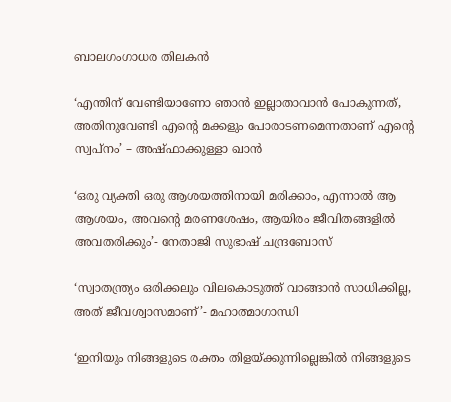ബാലഗംഗാധര തിലകന്‍

‘എന്തിന് വേണ്ടിയാണോ ഞാന്‍ ഇല്ലാതാവാന്‍ പോകുന്നത്, അതിനുവേണ്ടി എൻ്റെ മക്കളും പോരാടണമെന്നതാണ് എൻ്റെ സ്വപ്‌നം’ – അഷ്‌ഫാക്കുള്ളാ ഖാന്‍

‘ഒരു വ്യക്തി ഒരു ആശയത്തിനായി മരിക്കാം, എന്നാല്‍ ആ ആശയം, അവൻ്റെ മരണശേഷം, ആയിരം ജീവിതങ്ങളില്‍ അവതരിക്കും’- നേതാജി സുഭാഷ് ചന്ദ്രബോസ്

‘സ്വാതന്ത്ര്യം ഒരിക്കലും വിലകൊടുത്ത് വാങ്ങാന്‍ സാധിക്കില്ല, അത് ജീവശ്വാസമാണ്’- മഹാത്മാഗാന്ധി

‘ഇനിയും നിങ്ങളുടെ രക്തം തിളയ്ക്കുന്നില്ലെങ്കില്‍ നിങ്ങളുടെ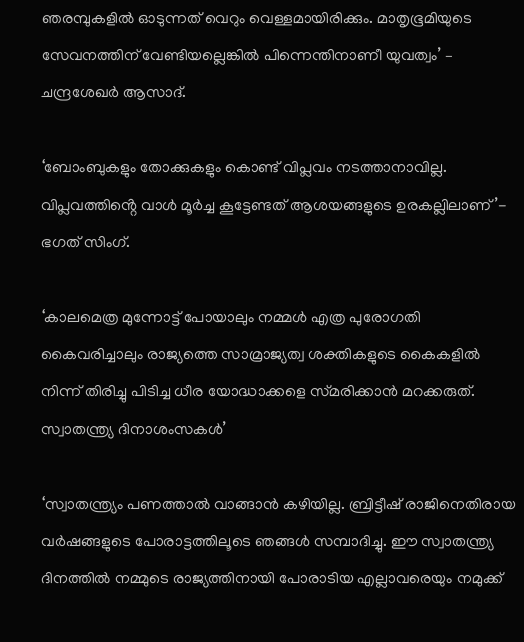ഞരമ്പുകളില്‍ ഓടുന്നത് വെറും വെള്ളമായിരിക്കും. മാതൃഭൂമിയുടെ സേവനത്തിന് വേണ്ടിയല്ലെങ്കില്‍ പിന്നെന്തിനാണീ യുവത്വം’ – ചന്ദ്രശേഖര്‍ ആസാദ്.

‘ബോംബുകളും തോക്കുകളും കൊണ്ട് വിപ്ലവം നടത്താനാവില്ല. വിപ്ലവത്തിൻ്റെ വാള്‍ മൂര്‍ച്ച കൂട്ടേണ്ടത് ആശയങ്ങളുടെ ഉരകല്ലിലാണ്’- ഭഗത് സിംഗ്.

‘കാലമെത്ര മുന്നോട്ട് പോയാലും നമ്മള്‍ എത്ര പുരോഗതി കൈവരിച്ചാലും രാജ്യത്തെ സാമ്രാജ്യത്വ ശക്തികളുടെ കൈകളില്‍ നിന്ന് തിരിച്ചു പിടിച്ച ധീര യോദ്ധാക്കളെ സ്‌മരിക്കാന്‍ മറക്കരുത്. സ്വാതന്ത്ര്യ ദിനാശംസകള്‍’

‘സ്വാതന്ത്ര്യം പണത്താല്‍ വാങ്ങാന്‍ കഴിയില്ല. ബ്രിട്ടീഷ് രാജിനെതിരായ വര്‍ഷങ്ങളുടെ പോരാട്ടത്തിലൂടെ ഞങ്ങള്‍ സമ്പാദിച്ചു. ഈ സ്വാതന്ത്ര്യ ദിനത്തില്‍ നമ്മുടെ രാജ്യത്തിനായി പോരാടിയ എല്ലാവരെയും നമുക്ക്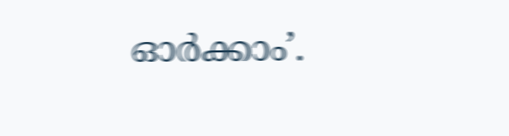ഓര്‍ക്കാം’.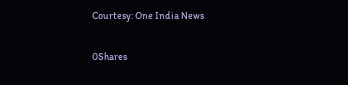Courtesy: One India News

0Shares